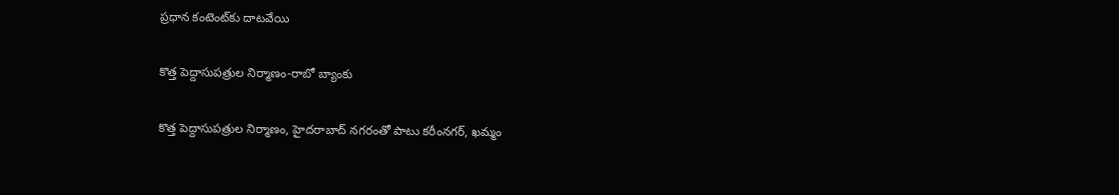ప్రధాన కంటెంట్‌కు దాటవేయి

కొత్త పెద్దాసుపత్రుల నిర్మాణం-రాబో బ్యాంకు

కొత్త పెద్దాసుపత్రుల నిర్మాణం, హైదరాబాద్ నగరంతో పాటు కరీంనగర్, ఖమ్మం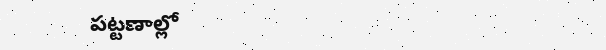పట్టణాల్లో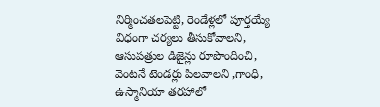నిర్మించతలపెట్టి, రెండేళ్లలో పూర్తయ్యే విధంగా చర్యలు తీసుకోవాలని, ఆసుపత్రుల డిజైన్లు రూపొందించి, వెంటనే టెండర్లు పిలవాలని ,గాంధి, ఉస్మానియా తరహాలో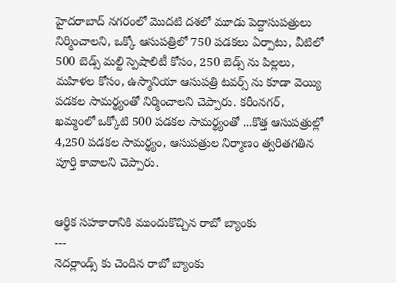హైదరాబాద్ నగరంలో మొదటి దశలో మూడు పెద్దాసుపత్రులు నిర్మించాలని, ఒక్కో ఆసుపత్రిలో 750 పడకలు ఏర్పాటు, వీటిలో 500 బెడ్స్ మల్టి స్పెషాలిటీ కోసం, 250 బెడ్స్ ను పిల్లలు, మహిళల కోసం, ఉస్మానియా ఆసుపత్రి టవర్స్ ను కూడా వెయ్యి పడకల సామర్థ్యంతో నిర్మించాలని చెప్పారు. కరీంనగర్, ఖమ్మంలో ఒక్కోటి 500 పడకల సామర్థ్యంతో ...కొత్త ఆసుపత్రుల్లో 4,250 పడకల సామర్థ్యం, ఆసుపత్రుల నిర్మాణం త్వరితగతిన పూర్తి కావాలని చెప్పారు.


ఆర్థిక సహకారానికి ముందుకొచ్చిన రాబో బ్యాంకు
---
నెదర్లాండ్స్ కు చెందిన రాబో బ్యాంకు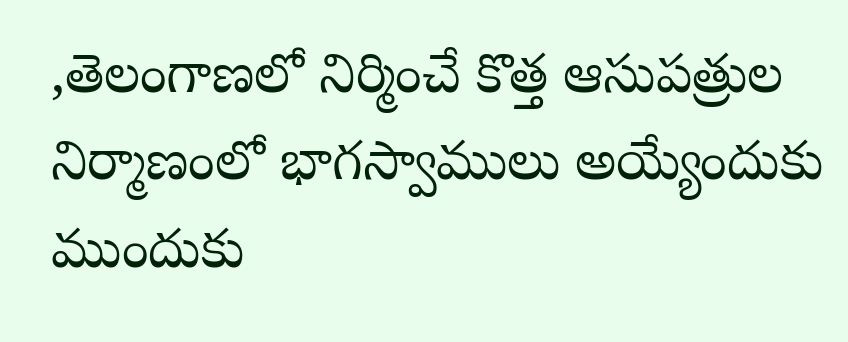,తెలంగాణలో నిర్మించే కొత్త ఆసుపత్రుల నిర్మాణంలో భాగస్వాములు అయ్యేందుకు ముందుకు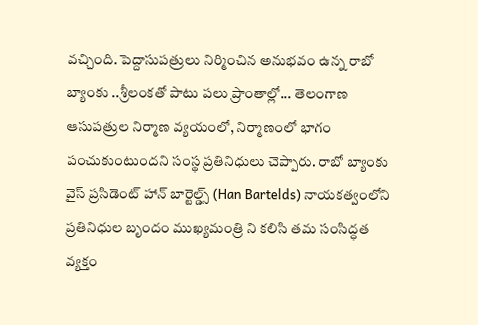వచ్చింది. పెద్దాసుపత్రులు నిర్మించిన అనుభవం ఉన్న రాబో బ్యాంకు ..శ్రీలంకతో పాటు పలు ప్రాంతాల్లో... తెలంగాణ ఆసుపత్రుల నిర్మాణ వ్యయంలో, నిర్మాణంలో భాగం పంచుకుంటుందని సంస్థ ప్రతినిధులు చెప్పారు. రాబో బ్యాంకు వైస్ ప్రసిడెంట్ హాన్ బార్టెల్డ్స్ (Han Bartelds) నాయకత్వంలోని ప్రతినిధుల బృందం ముఖ్యమంత్రి ని కలిసి తమ సంసిద్ధత వ్యక్తం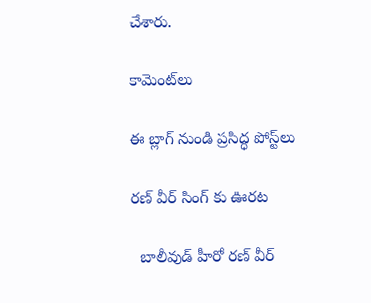చేశారు.

కామెంట్‌లు

ఈ బ్లాగ్ నుండి ప్రసిద్ధ పోస్ట్‌లు

రణ్ వీర్ సింగ్ కు ఊరట

  బాలీవుడ్ హీరో రణ్ వీర్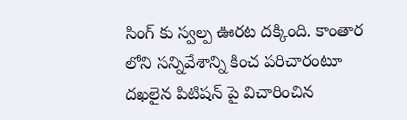సింగ్ కు స్వల్ప ఊరట దక్కింది. కాంతార లోని సన్నివేశాన్ని కించ పరిచారంటూ దఖలైన పిటిషన్ పై విచారించిన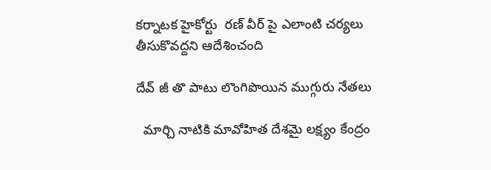కర్నాటక హైకోర్టు  రణ్ వీర్ పై ఎలాంటి చర్యలు తీసుకొవద్దని ఆదేశించంది

దేవ్ జీ తొ పాటు లొంగిపొయిన ముగ్గురు నేతలు

  మార్చి నాటికి మావోహిత దేశమై లక్ష్యం కేంద్రం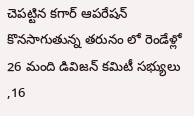చెపట్టిన కగార్ ఆపరేషన్ కొనసాగుతున్న తరునం లో రెండేళ్లో 26 మంది డివిజన్ కమిటీ సభ్యులు ,16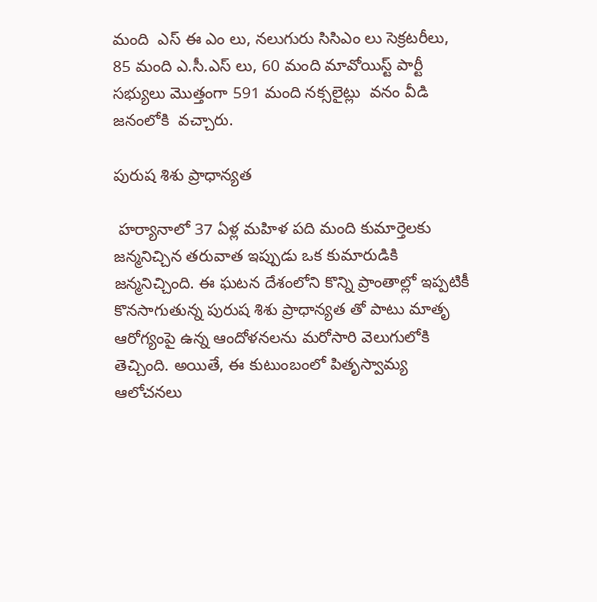మంది  ఎస్ ఈ ఎం లు, నలుగురు సిసిఎం లు సెక్రటరీలు, 85 మంది ఎ.సీ.ఎస్ లు, 60 మంది మావోయిస్ట్ పార్టీ సభ్యులు మొత్తంగా 591 మంది నక్సలైట్లు  వనం వీడి జనంలోకి  వచ్చారు.

పురుష శిశు ప్రాధాన్యత

 హర్యానాలో 37 ఏళ్ల మహిళ పది మంది కుమార్తెలకు జన్మనిచ్చిన తరువాత ఇప్పుడు ఒక కుమారుడికి జన్మనిచ్చింది. ఈ ఘటన దేశంలోని కొన్ని ప్రాంతాల్లో ఇప్పటికీ కొనసాగుతున్న పురుష శిశు ప్రాధాన్యత తో పాటు మాతృ ఆరోగ్యంపై ఉన్న ఆందోళనలను మరోసారి వెలుగులోకి తెచ్చింది. అయితే, ఈ కుటుంబంలో పితృస్వామ్య ఆలోచనలు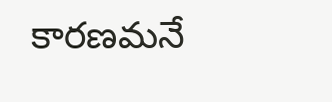కారణమనే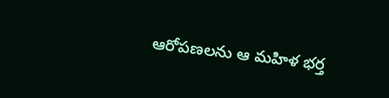ఆరోపణలను ఆ మహిళ భర్త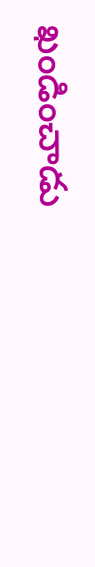ఖండించాడు